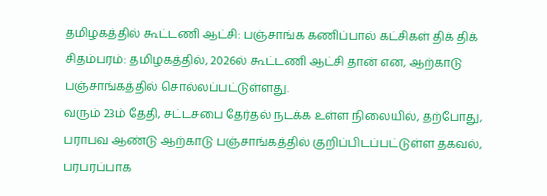தமிழகத்தில் கூட்டணி ஆட்சி: பஞ்சாங்க கணிப்பால் கட்சிகள் திக் திக்
சிதம்பரம்: தமிழகத்தில், 2026ல் கூட்டணி ஆட்சி தான் என, ஆற்காடு பஞ்சாங்கத்தில் சொல்லப்பட்டுள்ளது.
வரும் 23ம் தேதி, சட்டசபை தேர்தல் நடக்க உள்ள நிலையில், தற்போது, பராபவ ஆண்டு ஆற்காடு பஞ்சாங்கத்தில் குறிப்பிடப்பட்டுள்ள தகவல், பரபரப்பாக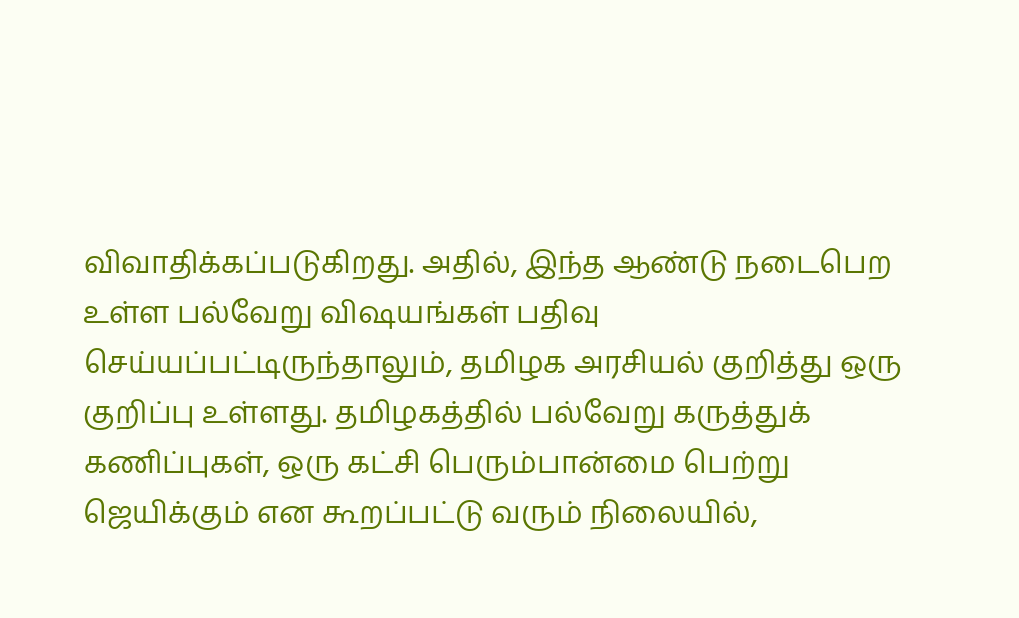விவாதிக்கப்படுகிறது. அதில், இந்த ஆண்டு நடைபெற உள்ள பல்வேறு விஷயங்கள் பதிவு செய்யப்பட்டிருந்தாலும், தமிழக அரசியல் குறித்து ஒரு குறிப்பு உள்ளது. தமிழகத்தில் பல்வேறு கருத்துக் கணிப்புகள், ஒரு கட்சி பெரும்பான்மை பெற்று ஜெயிக்கும் என கூறப்பட்டு வரும் நிலையில்,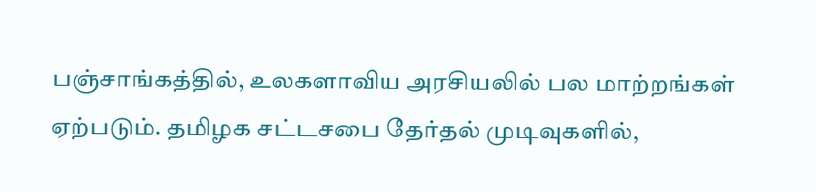பஞ்சாங்கத்தில், உலகளாவிய அரசியலில் பல மாற்றங்கள் ஏற்படும். தமிழக சட்டசபை தேர்தல் முடிவுகளில்,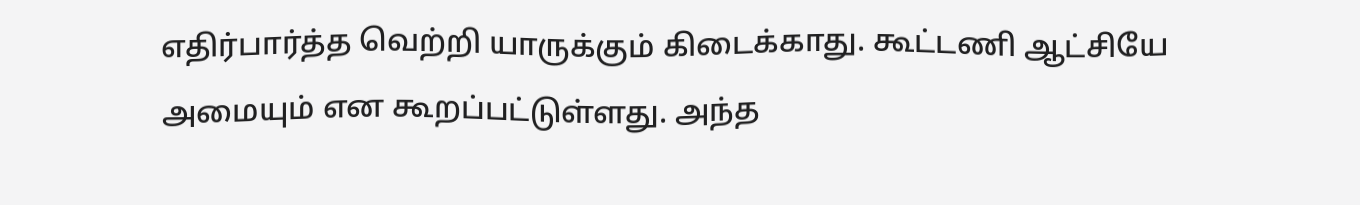எதிர்பார்த்த வெற்றி யாருக்கும் கிடைக்காது. கூட்டணி ஆட்சியே அமையும் என கூறப்பட்டுள்ளது. அந்த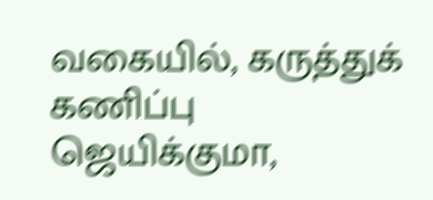வகையில், கருத்துக் கணிப்பு ஜெயிக்குமா,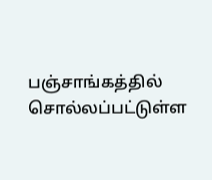பஞ்சாங்கத்தில் சொல்லப்பட்டுள்ள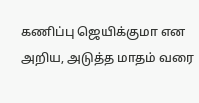கணிப்பு ஜெயிக்குமா என அறிய, அடுத்த மாதம் வரை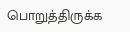பொறுத்திருக்க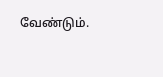வேண்டும்.